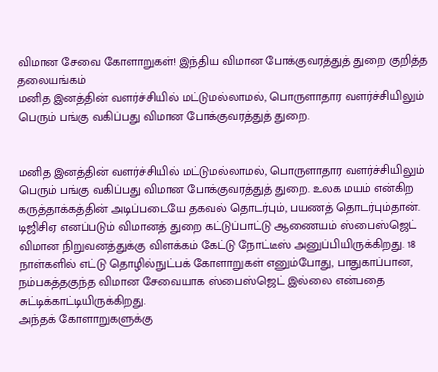விமான சேவை கோளாறுகள்! இந்திய விமான போக்குவரத்துத் துறை குறித்த தலையங்கம்
மனித இனத்தின் வளர்ச்சியில் மட்டுமல்லாமல், பொருளாதார வளர்ச்சியிலும் பெரும் பங்கு வகிப்பது விமான போக்குவரத்துத் துறை.


மனித இனத்தின் வளர்ச்சியில் மட்டுமல்லாமல், பொருளாதார வளர்ச்சியிலும் பெரும் பங்கு வகிப்பது விமான போக்குவரத்துத் துறை. உலக மயம் என்கிற கருத்தாக்கத்தின் அடிப்படையே தகவல் தொடர்பும், பயணத் தொடர்பும்தான்.
டிஜிசிஏ எனப்படும் விமானத் துறை கட்டுப்பாட்டு ஆணையம் ஸ்பைஸ்ஜெட் விமான நிறுவனத்துக்கு விளக்கம் கேட்டு நோட்டீஸ் அனுப்பியிருக்கிறது. 18 நாள்களில் எட்டு தொழில்நுட்பக் கோளாறுகள் எனும்போது, பாதுகாப்பான, நம்பகத்தகுந்த விமான சேவையாக ஸ்பைஸ்ஜெட் இல்லை என்பதை சுட்டிக்காட்டியிருக்கிறது.
அந்தக் கோளாறுகளுக்கு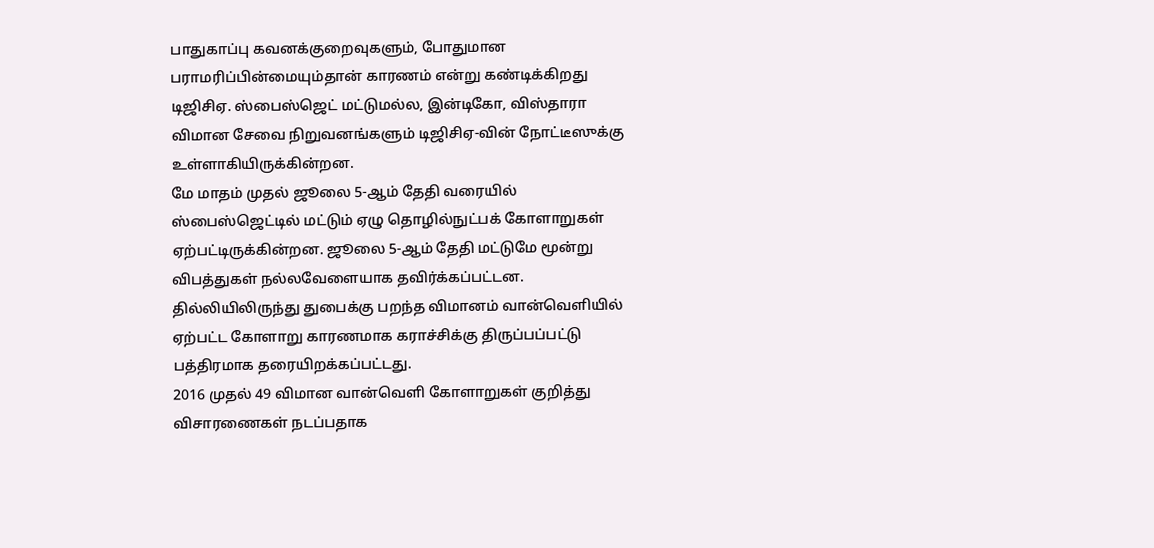பாதுகாப்பு கவனக்குறைவுகளும், போதுமான பராமரிப்பின்மையும்தான் காரணம் என்று கண்டிக்கிறது டிஜிசிஏ. ஸ்பைஸ்ஜெட் மட்டுமல்ல, இன்டிகோ, விஸ்தாரா விமான சேவை நிறுவனங்களும் டிஜிசிஏ-வின் நோட்டீஸுக்கு உள்ளாகியிருக்கின்றன.
மே மாதம் முதல் ஜூலை 5-ஆம் தேதி வரையில் ஸ்பைஸ்ஜெட்டில் மட்டும் ஏழு தொழில்நுட்பக் கோளாறுகள் ஏற்பட்டிருக்கின்றன. ஜூலை 5-ஆம் தேதி மட்டுமே மூன்று விபத்துகள் நல்லவேளையாக தவிர்க்கப்பட்டன. தில்லியிலிருந்து துபைக்கு பறந்த விமானம் வான்வெளியில் ஏற்பட்ட கோளாறு காரணமாக கராச்சிக்கு திருப்பப்பட்டு பத்திரமாக தரையிறக்கப்பட்டது.
2016 முதல் 49 விமான வான்வெளி கோளாறுகள் குறித்து விசாரணைகள் நடப்பதாக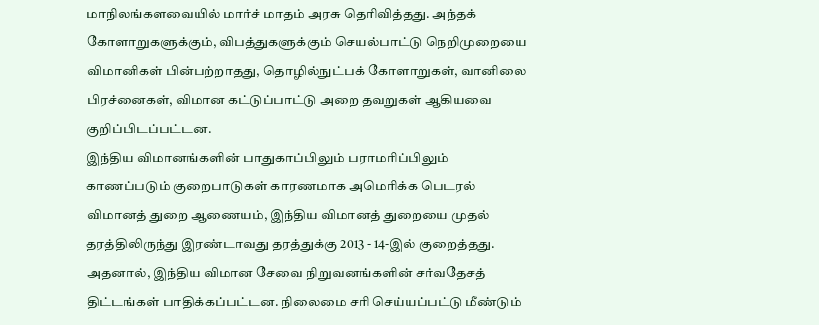மாநிலங்களவையில் மார்ச் மாதம் அரசு தெரிவித்தது. அந்தக் கோளாறுகளுக்கும், விபத்துகளுக்கும் செயல்பாட்டு நெறிமுறையை விமானிகள் பின்பற்றாதது, தொழில்நுட்பக் கோளாறுகள், வானிலை பிரச்னைகள், விமான கட்டுப்பாட்டு அறை தவறுகள் ஆகியவை குறிப்பிடப்பட்டன.
இந்திய விமானங்களின் பாதுகாப்பிலும் பராமரிப்பிலும் காணப்படும் குறைபாடுகள் காரணமாக அமெரிக்க பெடரல் விமானத் துறை ஆணையம், இந்திய விமானத் துறையை முதல் தரத்திலிருந்து இரண்டாவது தரத்துக்கு 2013 - 14-இல் குறைத்தது. அதனால், இந்திய விமான சேவை நிறுவனங்களின் சர்வதேசத் திட்டங்கள் பாதிக்கப்பட்டன. நிலைமை சரி செய்யப்பட்டு மீண்டும்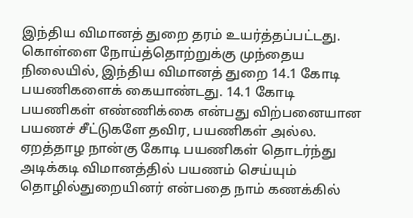இந்திய விமானத் துறை தரம் உயர்த்தப்பட்டது.
கொள்ளை நோய்த்தொற்றுக்கு முந்தைய நிலையில், இந்திய விமானத் துறை 14.1 கோடி பயணிகளைக் கையாண்டது. 14.1 கோடி பயணிகள் எண்ணிக்கை என்பது விற்பனையான பயணச் சீட்டுகளே தவிர, பயணிகள் அல்ல. ஏறத்தாழ நான்கு கோடி பயணிகள் தொடர்ந்து அடிக்கடி விமானத்தில் பயணம் செய்யும் தொழில்துறையினர் என்பதை நாம் கணக்கில்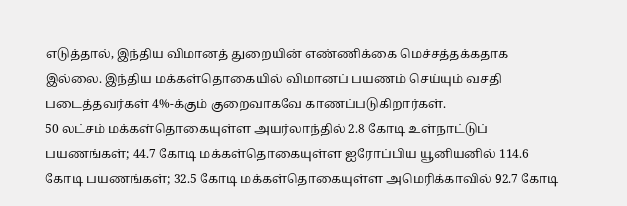எடுத்தால், இந்திய விமானத் துறையின் எண்ணிக்கை மெச்சத்தக்கதாக இல்லை. இந்திய மக்கள்தொகையில் விமானப் பயணம் செய்யும் வசதி படைத்தவர்கள் 4%-க்கும் குறைவாகவே காணப்படுகிறார்கள்.
50 லட்சம் மக்கள்தொகையுள்ள அயர்லாந்தில் 2.8 கோடி உள்நாட்டுப் பயணங்கள்; 44.7 கோடி மக்கள்தொகையுள்ள ஐரோப்பிய யூனியனில் 114.6 கோடி பயணங்கள்; 32.5 கோடி மக்கள்தொகையுள்ள அமெரிக்காவில் 92.7 கோடி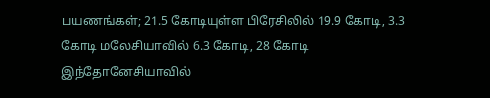பயணங்கள்; 21.5 கோடியுள்ள பிரேசிலில் 19.9 கோடி, 3.3 கோடி மலேசியாவில் 6.3 கோடி, 28 கோடி இந்தோனேசியாவில்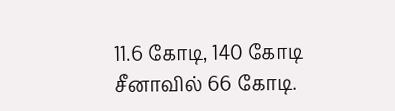11.6 கோடி, 140 கோடி சீனாவில் 66 கோடி.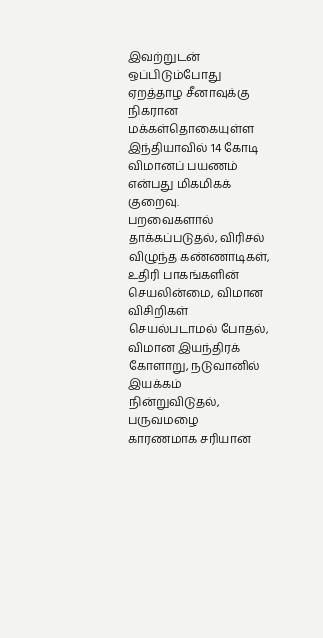இவற்றுடன் ஒப்பிடும்போது ஏறத்தாழ சீனாவுக்கு நிகரான மக்கள்தொகையுள்ள இந்தியாவில் 14 கோடி விமானப் பயணம் என்பது மிகமிகக் குறைவு.
பறவைகளால் தாக்கப்படுதல், விரிசல் விழுந்த கண்ணாடிகள், உதிரி பாகங்களின் செயலின்மை, விமான விசிறிகள் செயல்படாமல் போதல், விமான இயந்திரக் கோளாறு, நடுவானில் இயக்கம் நின்றுவிடுதல், பருவமழை காரணமாக சரியான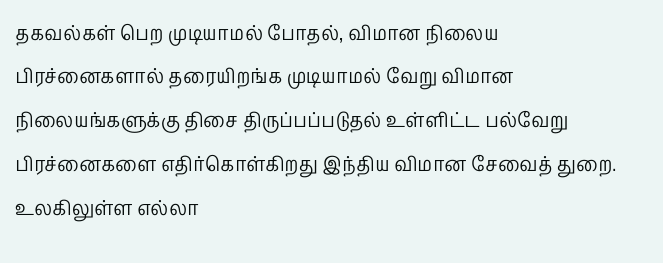தகவல்கள் பெற முடியாமல் போதல், விமான நிலைய பிரச்னைகளால் தரையிறங்க முடியாமல் வேறு விமான நிலையங்களுக்கு திசை திருப்பப்படுதல் உள்ளிட்ட பல்வேறு பிரச்னைகளை எதிர்கொள்கிறது இந்திய விமான சேவைத் துறை. உலகிலுள்ள எல்லா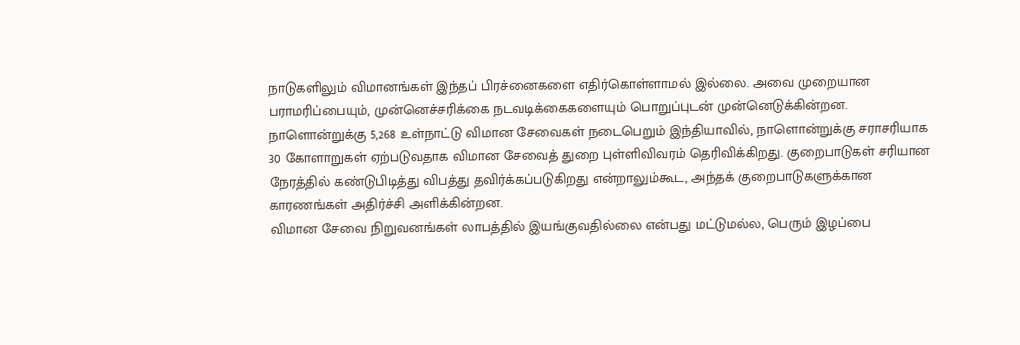நாடுகளிலும் விமானங்கள் இந்தப் பிரச்னைகளை எதிர்கொள்ளாமல் இல்லை. அவை முறையான பராமரிப்பையும், முன்னெச்சரிக்கை நடவடிக்கைகளையும் பொறுப்புடன் முன்னெடுக்கின்றன.
நாளொன்றுக்கு 5,268 உள்நாட்டு விமான சேவைகள் நடைபெறும் இந்தியாவில், நாளொன்றுக்கு சராசரியாக 30 கோளாறுகள் ஏற்படுவதாக விமான சேவைத் துறை புள்ளிவிவரம் தெரிவிக்கிறது. குறைபாடுகள் சரியான நேரத்தில் கண்டுபிடித்து விபத்து தவிர்க்கப்படுகிறது என்றாலும்கூட, அந்தக் குறைபாடுகளுக்கான காரணங்கள் அதிர்ச்சி அளிக்கின்றன.
விமான சேவை நிறுவனங்கள் லாபத்தில் இயங்குவதில்லை என்பது மட்டுமல்ல, பெரும் இழப்பை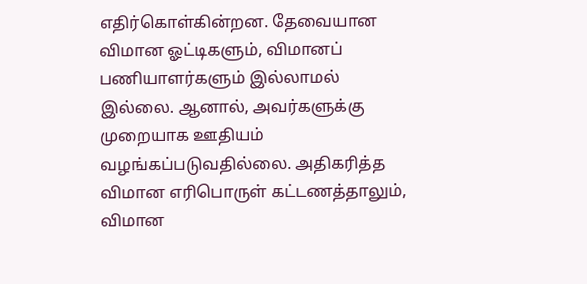எதிர்கொள்கின்றன. தேவையான விமான ஓட்டிகளும், விமானப் பணியாளர்களும் இல்லாமல் இல்லை. ஆனால், அவர்களுக்கு முறையாக ஊதியம் வழங்கப்படுவதில்லை. அதிகரித்த விமான எரிபொருள் கட்டணத்தாலும், விமான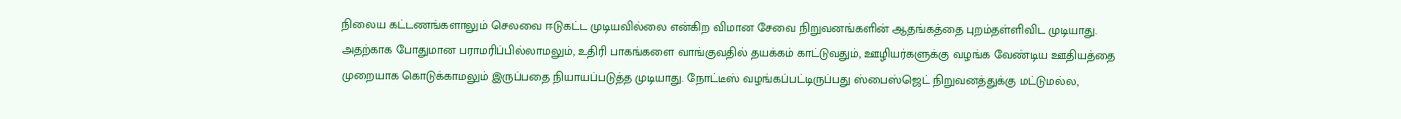நிலைய கட்டணங்களாலும் செலவை ஈடுகட்ட முடியவில்லை என்கிற விமான சேவை நிறுவனங்களின் ஆதங்கத்தை புறம்தள்ளிவிட முடியாது.
அதற்காக போதுமான பராமரிப்பில்லாமலும், உதிரி பாகங்களை வாங்குவதில் தயக்கம் காட்டுவதும், ஊழியர்களுக்கு வழங்க வேண்டிய ஊதியத்தை முறையாக கொடுக்காமலும் இருப்பதை நியாயப்படுத்த முடியாது. நோட்டீஸ் வழங்கப்பட்டிருப்பது ஸ்பைஸ்ஜெட் நிறுவனத்துக்கு மட்டுமல்ல,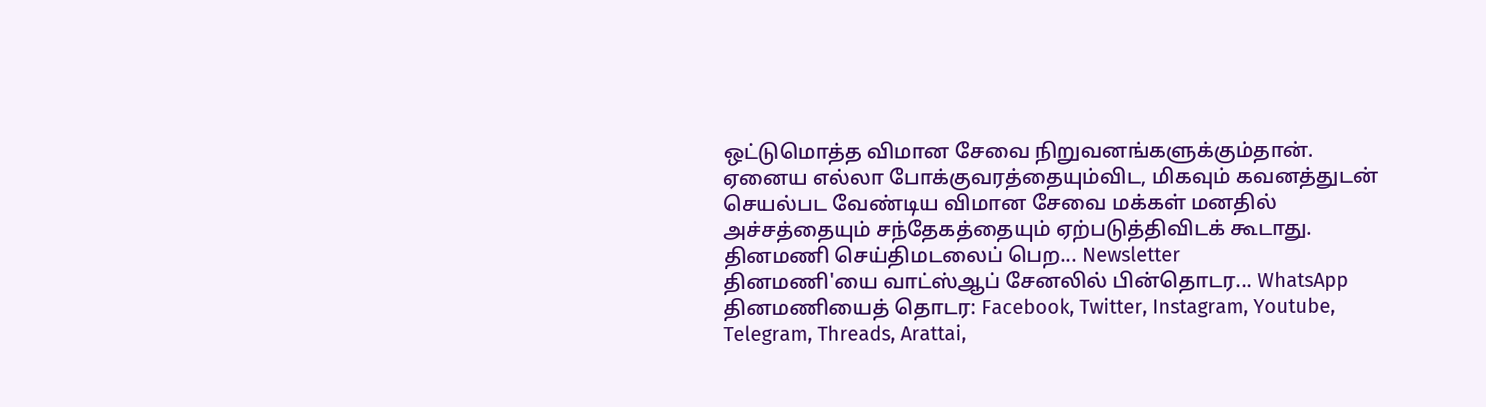ஒட்டுமொத்த விமான சேவை நிறுவனங்களுக்கும்தான்.
ஏனைய எல்லா போக்குவரத்தையும்விட, மிகவும் கவனத்துடன் செயல்பட வேண்டிய விமான சேவை மக்கள் மனதில் அச்சத்தையும் சந்தேகத்தையும் ஏற்படுத்திவிடக் கூடாது.
தினமணி செய்திமடலைப் பெற... Newsletter
தினமணி'யை வாட்ஸ்ஆப் சேனலில் பின்தொடர... WhatsApp
தினமணியைத் தொடர: Facebook, Twitter, Instagram, Youtube, Telegram, Threads, Arattai,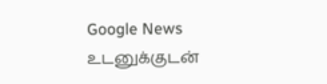Google News
உடனுக்குடன்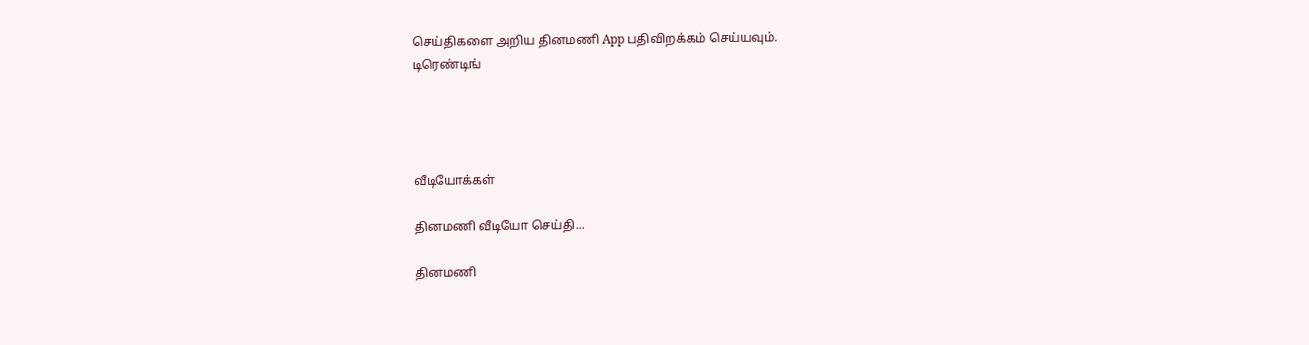செய்திகளை அறிய தினமணி App பதிவிறக்கம் செய்யவும்.
டிரெண்டிங்




வீடியோக்கள்

தினமணி வீடியோ செய்தி...

தினமணி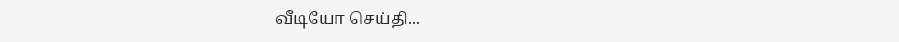வீடியோ செய்தி...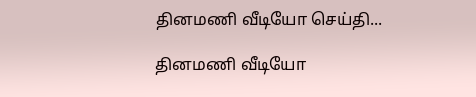தினமணி வீடியோ செய்தி...

தினமணி வீடியோ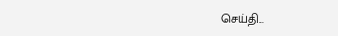செய்தி...